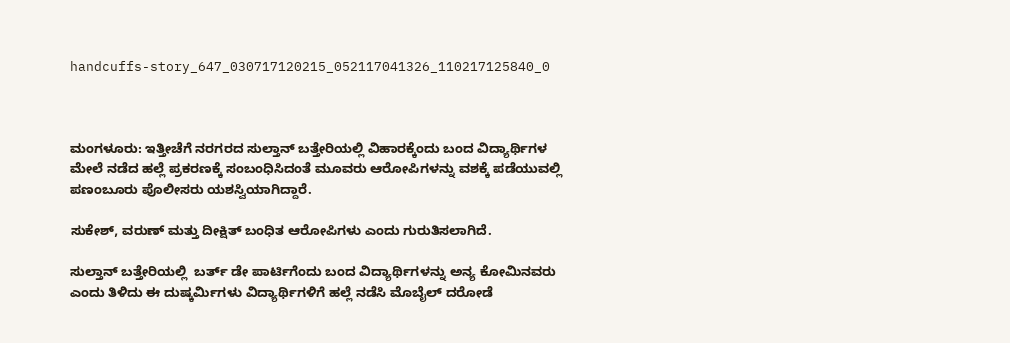handcuffs-story_647_030717120215_052117041326_110217125840_0



ಮಂಗಳೂರು: ಇತ್ತೀಚೆಗೆ ನರಗರದ ಸುಲ್ತಾನ್ ಬತ್ತೇರಿಯಲ್ಲಿ ವಿಹಾರಕ್ಕೆಂದು ಬಂದ ವಿದ್ಯಾರ್ಥಿಗಳ ಮೇಲೆ ನಡೆದ ಹಲ್ಲೆ ಪ್ರಕರಣಕ್ಕೆ ಸಂಬಂಧಿಸಿದಂತೆ ಮೂವರು ಆರೋಪಿಗಳನ್ನು ವಶಕ್ಕೆ ಪಡೆಯುವಲ್ಲಿ ಪಣಂಬೂರು ಪೊಲೀಸರು ಯಶಸ್ವಿಯಾಗಿದ್ದಾರೆ.

ಸುಕೇಶ್, ವರುಣ್ ಮತ್ತು ದೀಕ್ಷಿತ್ ಬಂಧಿತ ಆರೋಪಿಗಳು ಎಂದು ಗುರುತಿಸಲಾಗಿದೆ.

ಸುಲ್ತಾನ್ ಬತ್ತೇರಿಯಲ್ಲಿ  ಬರ್ತ್ ಡೇ ಪಾರ್ಟಿಗೆಂದು ಬಂದ ವಿದ್ಯಾರ್ಥಿಗಳನ್ನು ಅನ್ಯ ‌ಕೋಮಿನವರು ಎಂದು ತಿಳಿದು ಈ ದುಷ್ಕರ್ಮಿಗಳು ವಿದ್ಯಾರ್ಥಿಗಳಿಗೆ ಹಲ್ಲೆ ನಡೆಸಿ ಮೊಬೈಲ್ ದರೋಡೆ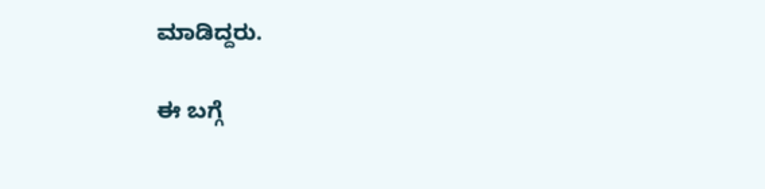ಮಾಡಿದ್ದರು.

ಈ ಬಗ್ಗೆ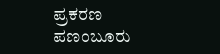ಪ್ರಕರಣ ಪಣಂಬೂರು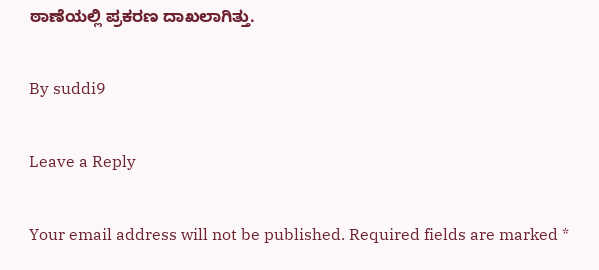ಠಾಣೆಯಲ್ಲಿ ಪ್ರಕರಣ ದಾಖಲಾಗಿತ್ತು.

By suddi9

Leave a Reply

Your email address will not be published. Required fields are marked *